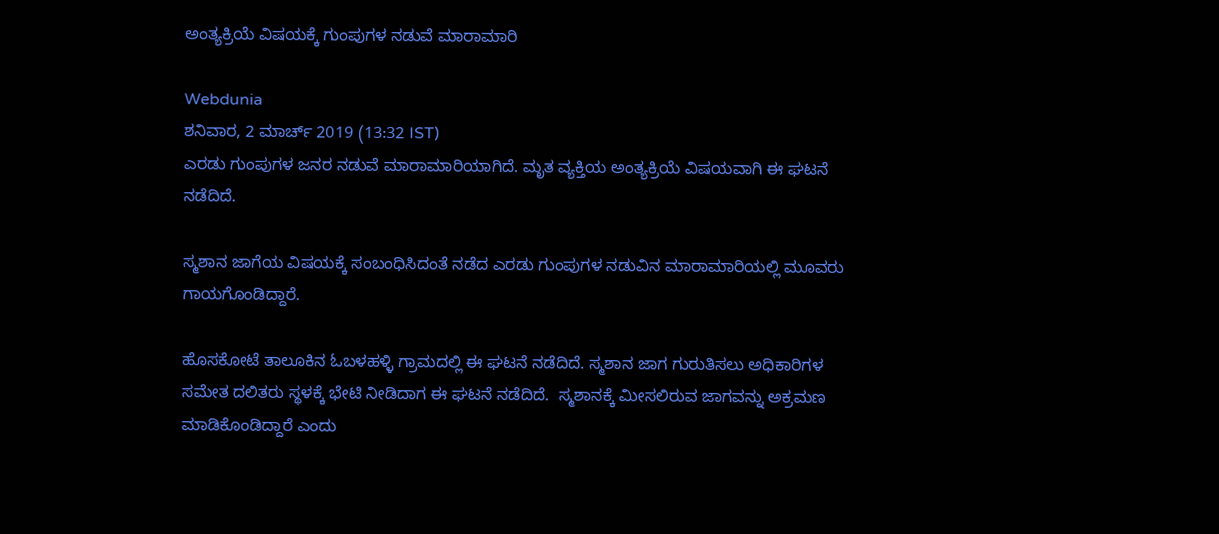ಅಂತ್ಯಕ್ರಿಯೆ ವಿಷಯಕ್ಕೆ ಗುಂಪುಗಳ ನಡುವೆ ಮಾರಾಮಾರಿ

Webdunia
ಶನಿವಾರ, 2 ಮಾರ್ಚ್ 2019 (13:32 IST)
ಎರಡು ಗುಂಪುಗಳ ಜನರ ನಡುವೆ ಮಾರಾಮಾರಿಯಾಗಿದೆ. ಮೃತ ವ್ಯಕ್ತಿಯ ಅಂತ್ಯಕ್ರಿಯೆ ವಿಷಯವಾಗಿ ಈ ಘಟನೆ ನಡೆದಿದೆ.

ಸ್ಮಶಾನ ಜಾಗೆಯ ವಿಷಯಕ್ಕೆ ಸಂಬಂಧಿಸಿದಂತೆ ನಡೆದ ಎರಡು ಗುಂಪುಗಳ ನಡುವಿನ ಮಾರಾಮಾರಿಯಲ್ಲಿ ಮೂವರು ಗಾಯಗೊಂಡಿದ್ದಾರೆ.

ಹೊಸಕೋಟೆ ತಾಲೂಕಿನ ಓಬಳಹಳ್ಳಿ ಗ್ರಾಮದಲ್ಲಿ ಈ ಘಟನೆ ನಡೆದಿದೆ. ಸ್ಮಶಾನ ಜಾಗ ಗುರುತಿಸಲು ಅಧಿಕಾರಿಗಳ ಸಮೇತ ದಲಿತರು ಸ್ಥಳಕ್ಕೆ ಭೇಟಿ ನೀಡಿದಾಗ ಈ ಘಟನೆ ನಡೆದಿದೆ.  ಸ್ಮಶಾನಕ್ಕೆ ಮೀಸಲಿರುವ ಜಾಗವನ್ನು ಅಕ್ರಮಣ ಮಾಡಿಕೊಂಡಿದ್ದಾರೆ ಎಂದು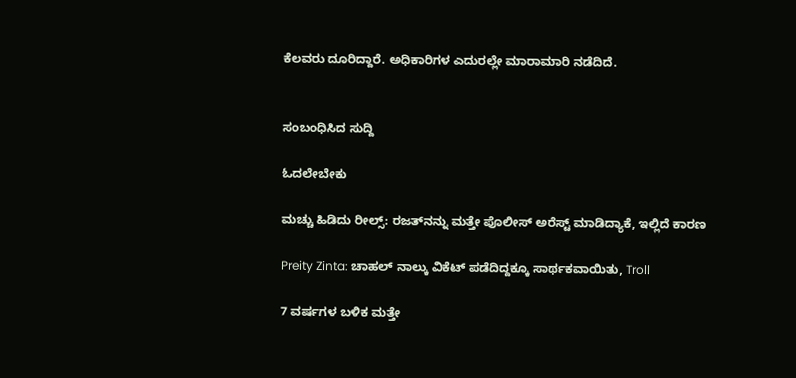ಕೆಲವರು ದೂರಿದ್ದಾರೆ. ಅಧಿಕಾರಿಗಳ ಎದುರಲ್ಲೇ ಮಾರಾಮಾರಿ ನಡೆದಿದೆ.


ಸಂಬಂಧಿಸಿದ ಸುದ್ದಿ

ಓದಲೇಬೇಕು

ಮಚ್ಚು ಹಿಡಿದು ರೀಲ್ಸ್‌: ರಜತ್‌ನನ್ನು ಮತ್ತೇ ಪೊಲೀಸ್ ಅರೆಸ್ಟ್ ಮಾಡಿದ್ಯಾಕೆ, ಇಲ್ಲಿದೆ ಕಾರಣ

Preity Zinta: ಚಾಹಲ್ ನಾಲ್ಕು ವಿಕೆಟ್ ಪಡೆದಿದ್ದಕ್ಕೂ ಸಾರ್ಥಕವಾಯಿತು, Troll

7 ವರ್ಷಗಳ ಬಳಿಕ ಮತ್ತೇ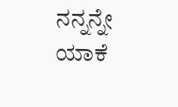ನನ್ನನ್ನೇ ಯಾಕೆ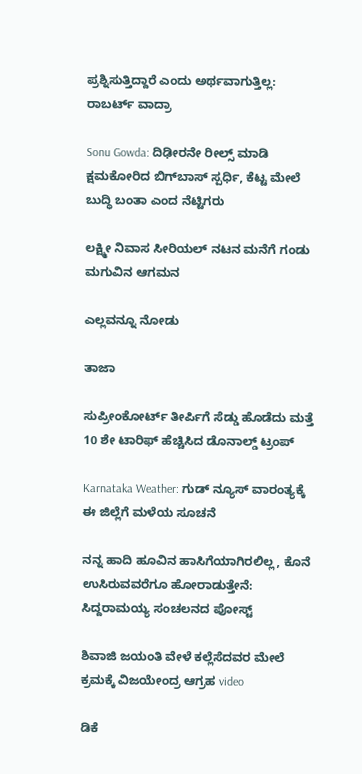ಪ್ರಶ್ನಿಸುತ್ತಿದ್ದಾರೆ ಎಂದು ಅರ್ಥವಾಗುತ್ತಿಲ್ಲ: ರಾಬರ್ಟ್‌ ವಾದ್ರಾ

Sonu Gowda: ದಿಢೀರನೇ ರೀಲ್ಸ್ ಮಾಡಿ ಕ್ಷಮಕೋರಿದ ಬಿಗ್‌ಬಾಸ್‌ ಸ್ಪರ್ಧಿ, ಕೆಟ್ಟ ಮೇಲೆ ಬುದ್ಧಿ ಬಂತಾ ಎಂದ ನೆಟ್ಟಿಗರು

ಲಕ್ಷ್ಮೀ ನಿವಾಸ ಸೀರಿಯಲ್ ನಟನ ಮನೆಗೆ ಗಂಡು ಮಗುವಿನ ಆಗಮನ

ಎಲ್ಲವನ್ನೂ ನೋಡು

ತಾಜಾ

ಸುಪ್ರೀಂಕೋರ್ಟ್ ತೀರ್ಪಿಗೆ ಸೆಡ್ಡು ಹೊಡೆದು ಮತ್ತೆ 10 ಶೇ ಟಾರಿಫ್ ಹೆಚ್ಚಿಸಿದ ಡೊನಾಲ್ಡ್ ಟ್ರಂಪ್

Karnataka Weather: ಗುಡ್ ನ್ಯೂಸ್ ವಾರಂತ್ಯಕ್ಕೆ ಈ ಜಿಲ್ಲೆಗೆ ಮಳೆಯ ಸೂಚನೆ

ನನ್ನ ಹಾದಿ ಹೂವಿನ ಹಾಸಿಗೆಯಾಗಿರಲಿಲ್ಲ, ಕೊನೆ ಉಸಿರುವವರೆಗೂ ಹೋರಾಡುತ್ತೇನೆ: ಸಿದ್ದರಾಮಯ್ಯ ಸಂಚಲನದ ಪೋಸ್ಟ್

ಶಿವಾಜಿ ಜಯಂತಿ ವೇಳೆ ಕಲ್ಲೆಸೆದವರ ಮೇಲೆ ಕ್ರಮಕ್ಕೆ ವಿಜಯೇಂದ್ರ ಆಗ್ರಹ video

ಡಿಕೆ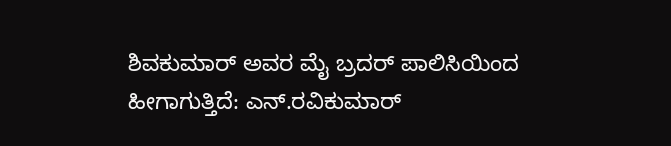ಶಿವಕುಮಾರ್ ಅವರ ಮೈ ಬ್ರದರ್ ಪಾಲಿಸಿಯಿಂದ ಹೀಗಾಗುತ್ತಿದೆ: ಎನ್.ರವಿಕುಮಾರ್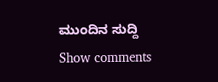ಮುಂದಿನ ಸುದ್ದಿ
Show comments